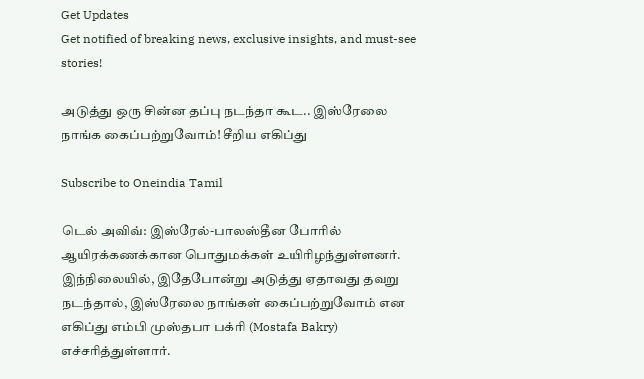Get Updates
Get notified of breaking news, exclusive insights, and must-see stories!

அடுத்து ஒரு சின்ன தப்பு நடந்தா கூட.. இஸ்ரேலை நாங்க கைப்பற்றுவோம்! சீறிய எகிப்து

Subscribe to Oneindia Tamil

டெல் அவிவ்: இஸ்ரேல்-பாலஸ்தீன போரில் ஆயிரக்கணக்கான பொதுமக்கள் உயிரிழந்துள்ளனர். இந்நிலையில், இதேபோன்று அடுத்து ஏதாவது தவறு நடந்தால், இஸ்ரேலை நாங்கள் கைப்பற்றுவோம் என எகிப்து எம்பி முஸ்தபா பக்ரி (Mostafa Bakry) எச்சரித்துள்ளார்.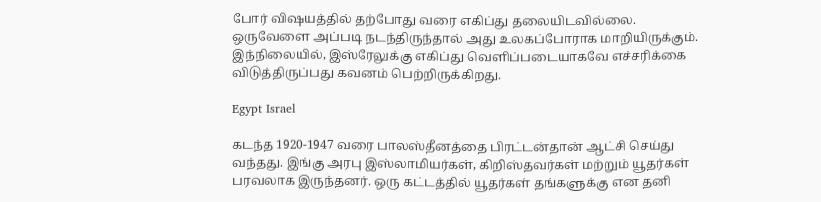போர் விஷயத்தில் தற்போது வரை எகிப்து தலையிடவில்லை. ஒருவேளை அப்படி நடந்திருந்தால் அது உலகப்போராக மாறியிருக்கும். இந்நிலையில், இஸ்ரேலுக்கு எகிப்து வெளிப்படையாகவே எச்சரிக்கை விடுத்திருப்பது கவனம் பெற்றிருக்கிறது.

Egypt Israel

கடந்த 1920-1947 வரை பாலஸ்தீனத்தை பிரட்டன்தான் ஆட்சி செய்து வந்தது. இங்கு அரபு இஸ்லாமியர்கள், கிறிஸ்தவர்கள் மற்றும் யூதர்கள் பரவலாக இருந்தனர். ஒரு கட்டத்தில் யூதர்கள் தங்களுக்கு என தனி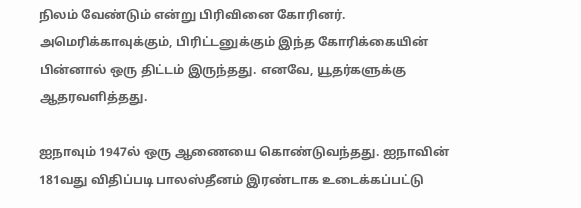நிலம் வேண்டும் என்று பிரிவினை கோரினர். அமெரிக்காவுக்கும், பிரிட்டனுக்கும் இந்த கோரிக்கையின் பின்னால் ஒரு திட்டம் இருந்தது. எனவே, யூதர்களுக்கு ஆதரவளித்தது.

ஐநாவும் 1947ல் ஒரு ஆணையை கொண்டுவந்தது. ஐநாவின் 181வது விதிப்படி பாலஸ்தீனம் இரண்டாக உடைக்கப்பட்டு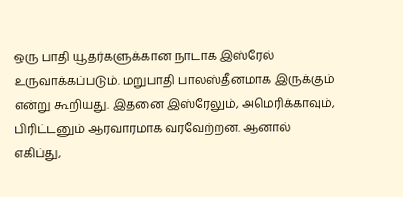ஒரு பாதி யூதர்களுக்கான நாடாக இஸ்ரேல் உருவாக்கப்படும். மறுபாதி பாலஸ்தீனமாக இருக்கும் என்று கூறியது. இதனை இஸ்ரேலும், அமெரிக்காவும், பிரிட்டனும் ஆரவாரமாக வரவேற்றன. ஆனால் எகிப்து,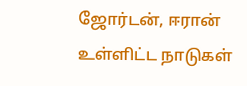ஜோர்டன், ஈரான் உள்ளிட்ட நாடுகள்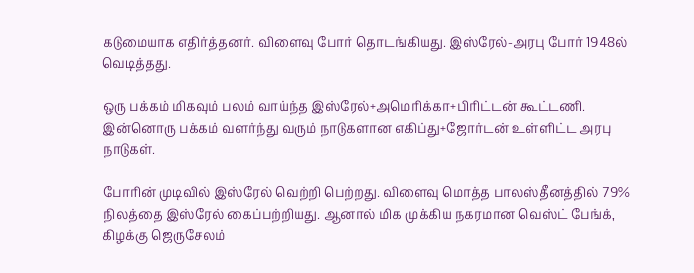கடுமையாக எதிர்த்தனர். விளைவு போர் தொடங்கியது. இஸ்ரேல்-அரபு போர் 1948ல் வெடித்தது.

ஒரு பக்கம் மிகவும் பலம் வாய்ந்த இஸ்ரேல்+அமெரிக்கா+பிரிட்டன் கூட்டணி. இன்னொரு பக்கம் வளர்ந்து வரும் நாடுகளான எகிப்து+ஜோர்டன் உள்ளிட்ட அரபு நாடுகள்.

போரின் முடிவில் இஸ்ரேல் வெற்றி பெற்றது. விளைவு மொத்த பாலஸ்தீனத்தில் 79% நிலத்தை இஸ்ரேல் கைப்பற்றியது. ஆனால் மிக முக்கிய நகரமான வெஸ்ட் பேங்க், கிழக்கு ஜெருசேலம்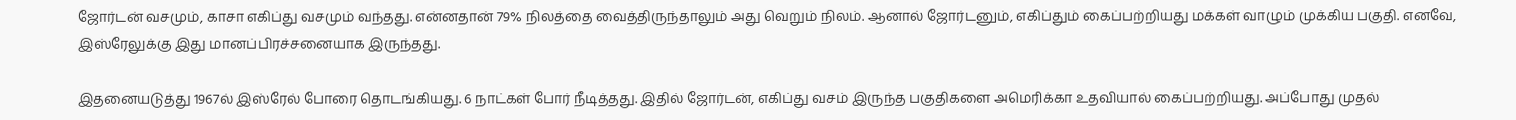ஜோர்டன் வசமும், காசா எகிப்து வசமும் வந்தது. என்னதான் 79% நிலத்தை வைத்திருந்தாலும் அது வெறும் நிலம். ஆனால் ஜோர்டனும், எகிப்தும் கைப்பற்றியது மக்கள் வாழும் முக்கிய பகுதி. எனவே, இஸ்ரேலுக்கு இது மானப்பிரச்சனையாக இருந்தது.

இதனையடுத்து 1967ல் இஸ்ரேல் போரை தொடங்கியது. 6 நாட்கள் போர் நீடித்தது. இதில் ஜோர்டன், எகிப்து வசம் இருந்த பகுதிகளை அமெரிக்கா உதவியால் கைப்பற்றியது. அப்போது முதல்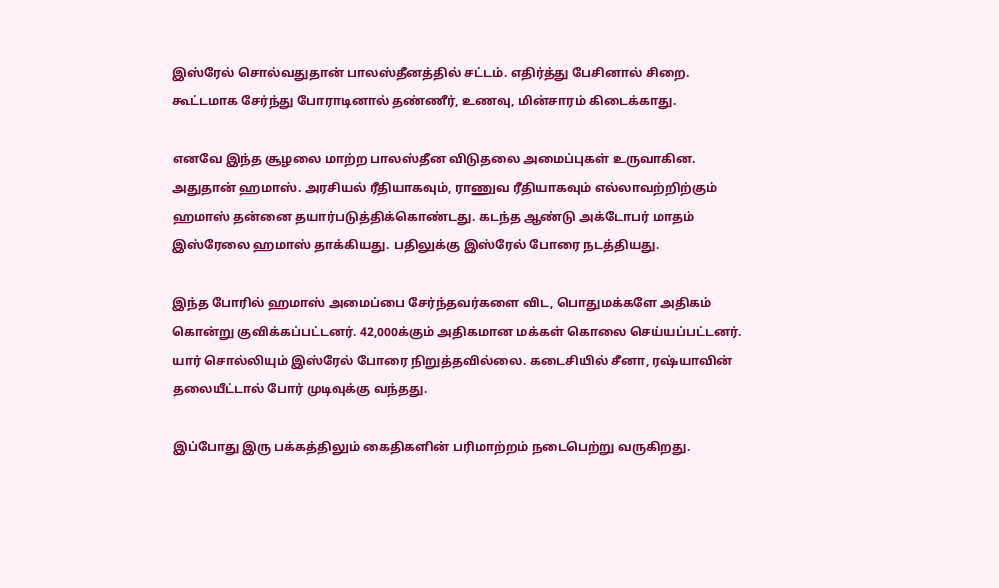இஸ்ரேல் சொல்வதுதான் பாலஸ்தீனத்தில் சட்டம். எதிர்த்து பேசினால் சிறை. கூட்டமாக சேர்ந்து போராடினால் தண்ணீர், உணவு, மின்சாரம் கிடைக்காது.

எனவே இந்த சூழலை மாற்ற பாலஸ்தீன விடுதலை அமைப்புகள் உருவாகின. அதுதான் ஹமாஸ். அரசியல் ரீதியாகவும், ராணுவ ரீதியாகவும் எல்லாவற்றிற்கும் ஹமாஸ் தன்னை தயார்படுத்திக்கொண்டது. கடந்த ஆண்டு அக்டோபர் மாதம் இஸ்ரேலை ஹமாஸ் தாக்கியது. பதிலுக்கு இஸ்ரேல் போரை நடத்தியது.

இந்த போரில் ஹமாஸ் அமைப்பை சேர்ந்தவர்களை விட, பொதுமக்களே அதிகம் கொன்று குவிக்கப்பட்டனர். 42,000க்கும் அதிகமான மக்கள் கொலை செய்யப்பட்டனர். யார் சொல்லியும் இஸ்ரேல் போரை நிறுத்தவில்லை. கடைசியில் சீனா, ரஷ்யாவின் தலையீட்டால் போர் முடிவுக்கு வந்தது.

இப்போது இரு பக்கத்திலும் கைதிகளின் பரிமாற்றம் நடைபெற்று வருகிறது.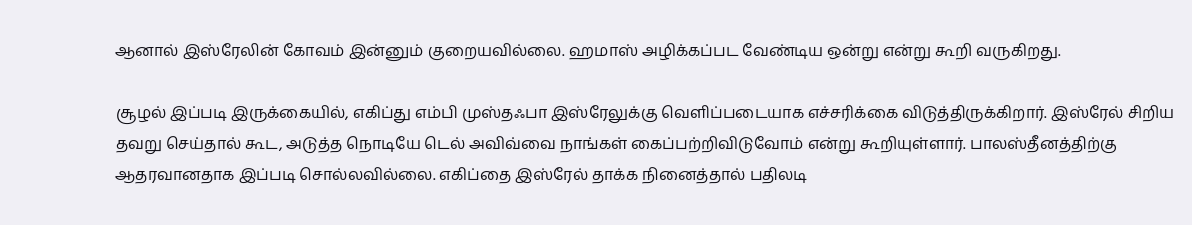ஆனால் இஸ்ரேலின் கோவம் இன்னும் குறையவில்லை. ஹமாஸ் அழிக்கப்பட வேண்டிய ஒன்று என்று கூறி வருகிறது.

சூழல் இப்படி இருக்கையில், எகிப்து எம்பி முஸ்தஃபா இஸ்ரேலுக்கு வெளிப்படையாக எச்சரிக்கை விடுத்திருக்கிறார். இஸ்ரேல் சிறிய தவறு செய்தால் கூட, அடுத்த நொடியே டெல் அவிவ்வை நாங்கள் கைப்பற்றிவிடுவோம் என்று கூறியுள்ளார். பாலஸ்தீனத்திற்கு ஆதரவானதாக இப்படி சொல்லவில்லை. எகிப்தை இஸ்ரேல் தாக்க நினைத்தால் பதிலடி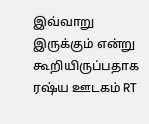இவ்வாறு இருக்கும் என்று கூறியிருப்பதாக ரஷ்ய ஊடகம் RT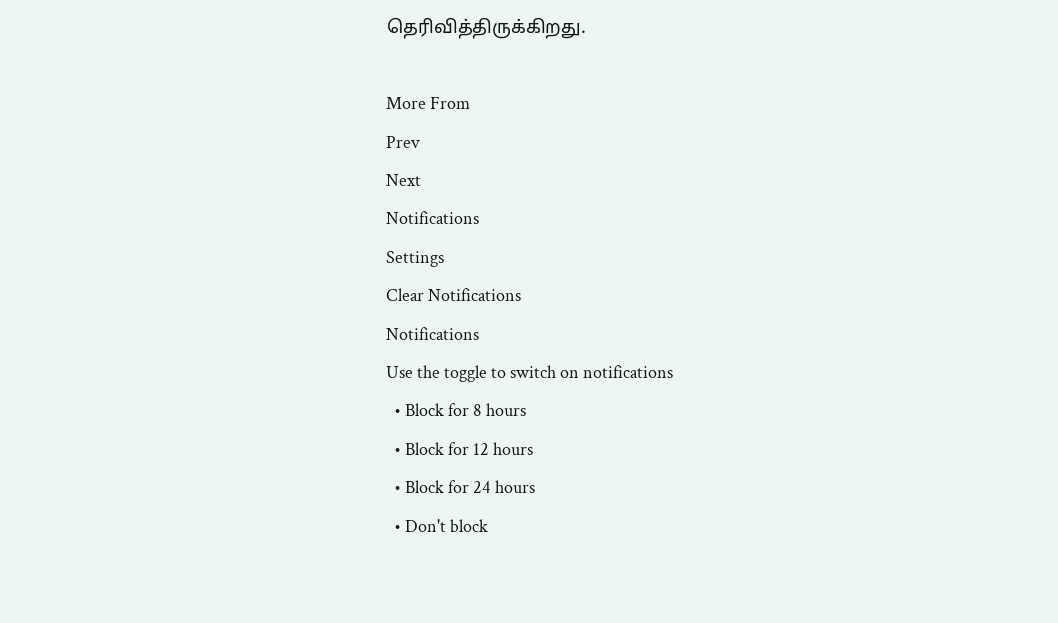தெரிவித்திருக்கிறது.

More From
Prev
Next
Notifications
Settings
Clear Notifications
Notifications
Use the toggle to switch on notifications
  • Block for 8 hours
  • Block for 12 hours
  • Block for 24 hours
  • Don't block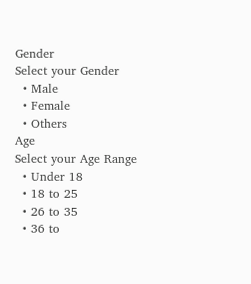Gender
Select your Gender
  • Male
  • Female
  • Others
Age
Select your Age Range
  • Under 18
  • 18 to 25
  • 26 to 35
  • 36 to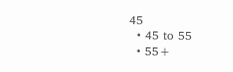45
  • 45 to 55
  • 55+